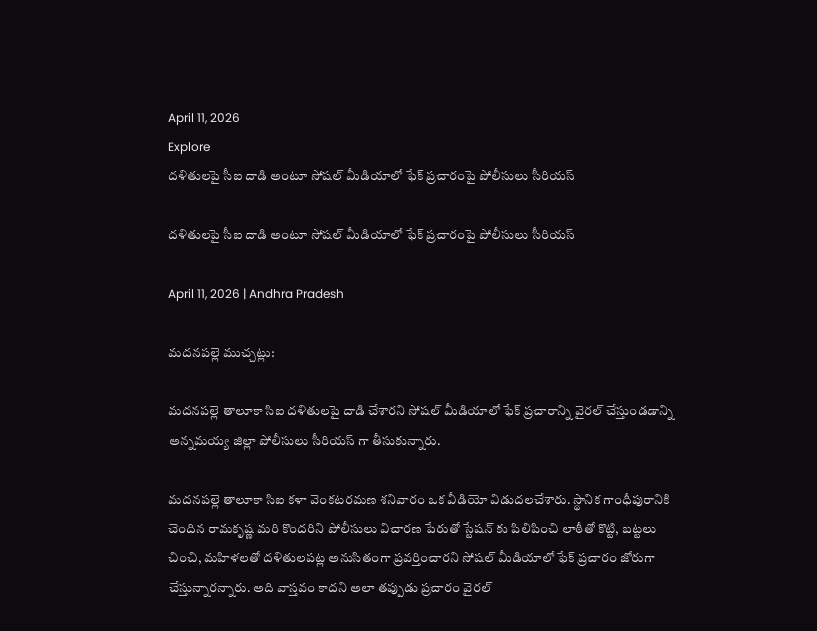April 11, 2026
Explore
దళితులపై సీఐ దాడి అంటూ సోషల్ మీడియాలో ఫేక్ ప్రచారంపై పోలీసులు సీరియస్

దళితులపై సీఐ దాడి అంటూ సోషల్ మీడియాలో ఫేక్ ప్రచారంపై పోలీసులు సీరియస్

April 11, 2026 | Andhra Pradesh

మదనపల్లె ముచ్చట్లు:

మదనపల్లె తాలూకా సిఐ దళితులపై దాడి చేశారని సోషల్ మీడియాలో ఫేక్ ప్రచారాన్ని వైరల్ చేస్తుండడాన్ని అన్నమయ్య జిల్లా పోలీసులు సీరియస్ గా తీసుకున్నారు.

మదనపల్లె తాలూకా సిఐ కళా వెంకటరమణ శనివారం ఒక వీడియో విడుదలచేశారు. స్థానిక గాంధీపురానికి చెందిన రామకృష్ణ మరి కొందరిని పోలీసులు విచారణ పేరుతో స్టేషన్ కు పిలిపించి లాఠీతో కొట్టి, బట్టలు చించి, మహిళలతో దళితులపట్ల అనుసితంగా ప్రవర్తించారని సోషల్ మీడియాలో ఫేక్ ప్రచారం జోరుగా చేస్తున్నారన్నారు. అది వాస్తవం కాదని అలా తప్పుడు ప్రచారం వైరల్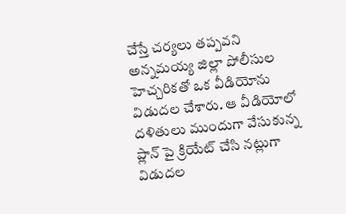చేస్తే చర్యలు తప్పవని అన్నమయ్య జిల్లా పోలీసుల హెచ్చరికతో ఒక వీడియోను విడుదల చేశారు. ఆ వీడియోలో దళితులు ముందుగా వేసుకున్న ప్లాన్ పై క్రియేట్ చేసి నట్లుగా విడుదల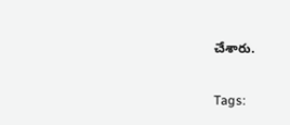చేశారు.

Tags: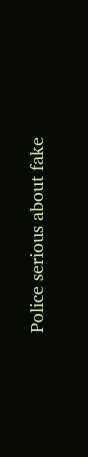Police serious about fake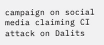campaign on social media claiming CI attack on Dalits